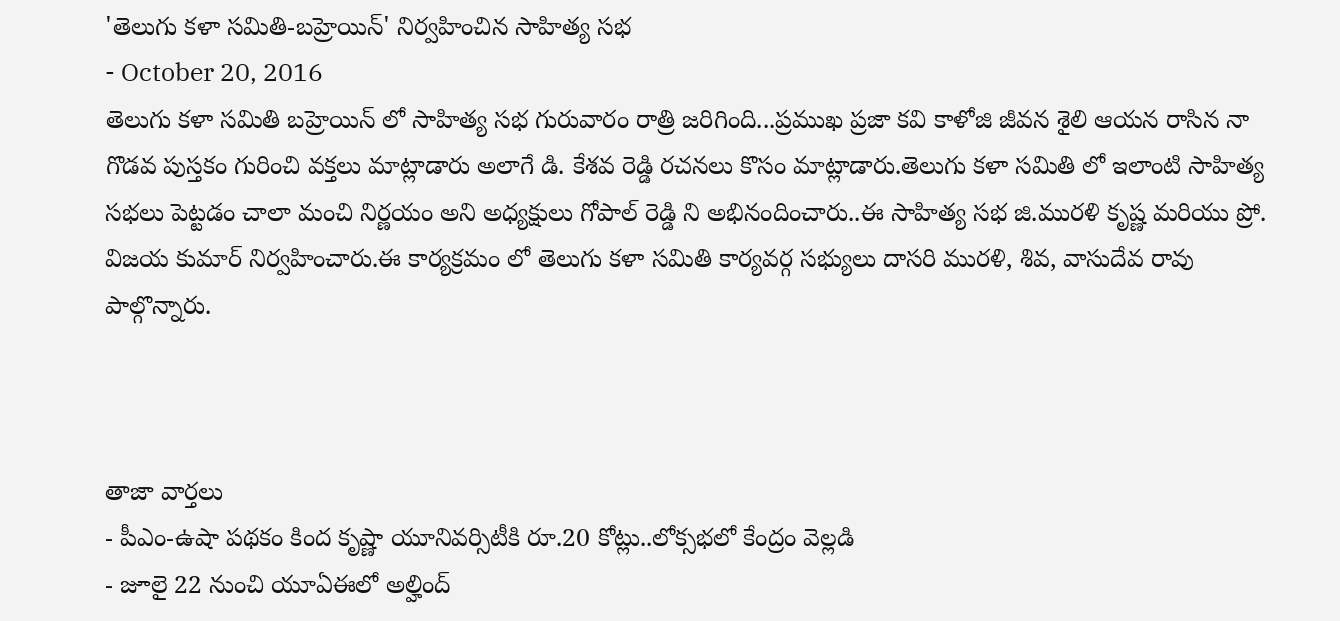'తెలుగు కళా సమితి-బహ్రెయిన్' నిర్వహించిన సాహిత్య సభ
- October 20, 2016
తెలుగు కళా సమితి బహ్రెయిన్ లో సాహిత్య సభ గురువారం రాత్రి జరిగింది...ప్రముఖ ప్రజా కవి కాళోజి జీవన శైలి ఆయన రాసిన నా గొడవ పుస్తకం గురించి వక్తలు మాట్లాడారు అలాగే డి. కేశవ రెడ్డి రచనలు కొసం మాట్లాడారు.తెలుగు కళా సమితి లో ఇలాంటి సాహిత్య సభలు పెట్టడం చాలా మంచి నిర్ణయం అని అధ్యక్షులు గోపాల్ రెడ్డి ని అభినందించారు..ఈ సాహిత్య సభ జి.మురళి కృష్ణ మరియు ప్రో. విజయ కుమార్ నిర్వహించారు.ఈ కార్యక్రమం లో తెలుగు కళా సమితి కార్యవర్గ సభ్యులు దాసరి మురళి, శివ, వాసుదేవ రావు పాల్గొన్నారు.



తాజా వార్తలు
- పీఎం-ఉషా పథకం కింద కృష్ణా యూనివర్సిటీకి రూ.20 కోట్లు..లోక్సభలో కేంద్రం వెల్లడి
- జూలై 22 నుంచి యూఏఈలో అల్హింద్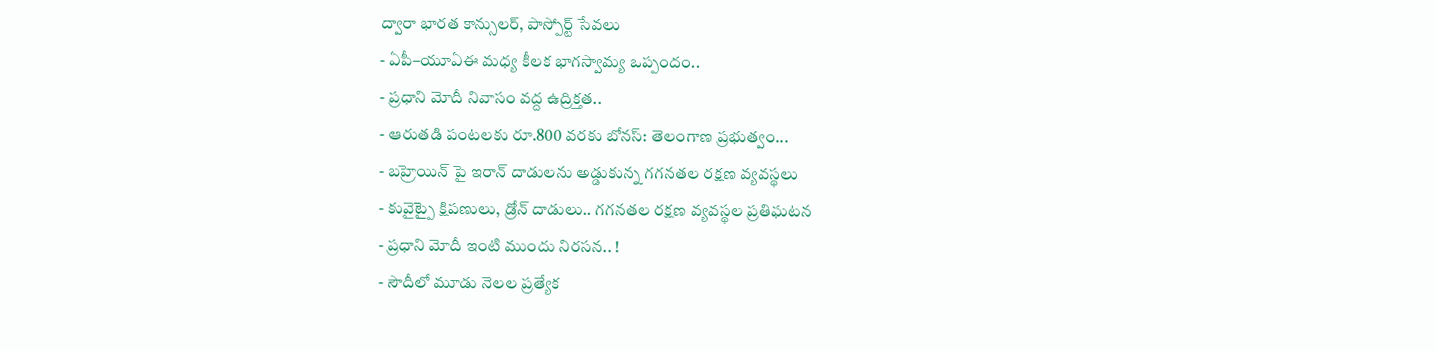ద్వారా భారత కాన్సులర్, పాస్పోర్ట్ సేవలు
- ఏపీ–యూఏఈ మధ్య కీలక భాగస్వామ్య ఒప్పందం..
- ప్రధాని మోదీ నివాసం వద్ద ఉద్రిక్తత..
- ఆరుతడి పంటలకు రూ.800 వరకు బోనస్: తెలంగాణ ప్రభుత్వం...
- బహ్రెయిన్ పై ఇరాన్ దాడులను అడ్డుకున్న గగనతల రక్షణ వ్యవస్థలు
- కువైట్పై క్షిపణులు, డ్రోన్ దాడులు.. గగనతల రక్షణ వ్యవస్థల ప్రతిఘటన
- ప్రధాని మోదీ ఇంటి ముందు నిరసన.. !
- సౌదీలో మూడు నెలల ప్రత్యేక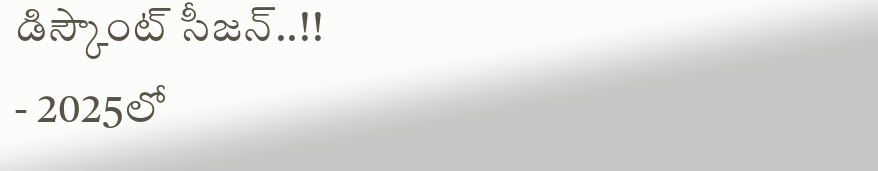డిస్కౌంట్ సీజన్..!!
- 2025లో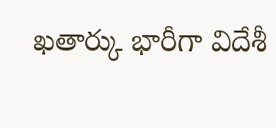ఖతార్కు భారీగా విదేశీ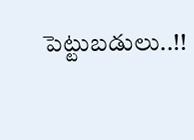పెట్టుబడులు..!!